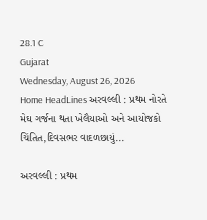28.1 C
Gujarat
Wednesday, August 26, 2026
Home HeadLines અરવલ્લી : પ્રથમ નોરતે મેઘ ગર્જના થતા ખેલૈયાઓ અને આયોજકો ચિંતિત,દિવસભર વાદળછાયું...

અરવલ્લી : પ્રથમ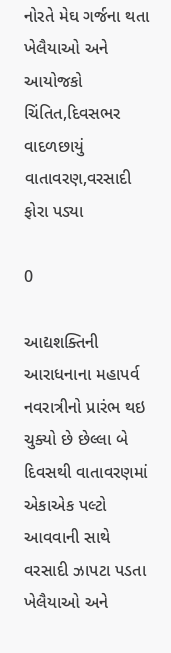નોરતે મેઘ ગર્જના થતા ખેલૈયાઓ અને આયોજકો ચિંતિત,દિવસભર વાદળછાયું વાતાવરણ,વરસાદી ફોરા પડ્યા

0

આદ્યશક્તિની આરાધનાના મહાપર્વ નવરાત્રીનો પ્રારંભ થઇ ચુક્યો છે છેલ્લા બે દિવસથી વાતાવરણમાં એકાએક પલ્ટો આવવાની સાથે વરસાદી ઝાપટા પડતા ખેલૈયાઓ અને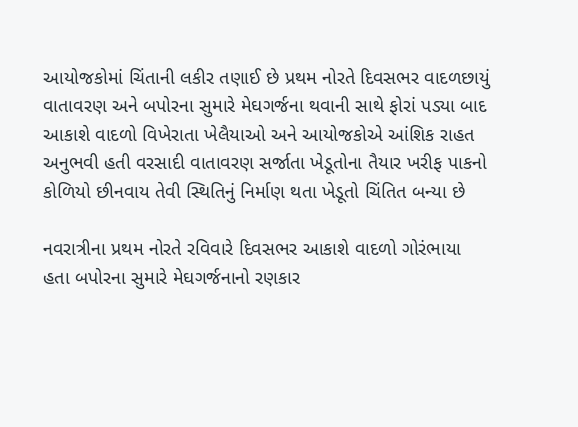આયોજકોમાં ચિંતાની લકીર તણાઈ છે પ્રથમ નોરતે દિવસભર વાદળછાયું વાતાવરણ અને બપોરના સુમારે મેઘગર્જના થવાની સાથે ફોરાં પડ્યા બાદ આકાશે વાદળો વિખેરાતા ખેલૈયાઓ અને આયોજકોએ આંશિક રાહત અનુભવી હતી વરસાદી વાતાવરણ સર્જાતા ખેડૂતોના તૈયાર ખરીફ પાકનો કોળિયો છીનવાય તેવી સ્થિતિનું નિર્માણ થતા ખેડૂતો ચિંતિત બન્યા છે

નવરાત્રીના પ્રથમ નોરતે રવિવારે દિવસભર આકાશે વાદળો ગોરંભાયા હતા બપોરના સુમારે મેઘગર્જનાનો રણકાર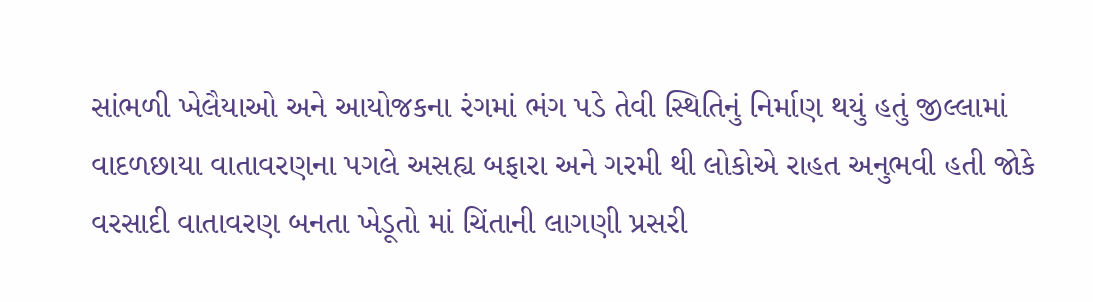સાંભળી ખેલૈયાઓ અને આયોજકના રંગમાં ભંગ પડે તેવી સ્થિતિનું નિર્માણ થયું હતું જીલ્લામાં વાદળછાયા વાતાવરણના પગલે અસહ્ય બફારા અને ગરમી થી લોકોએ રાહત અનુભવી હતી જોકે વરસાદી વાતાવરણ બનતા ખેડૂતો માં ચિંતાની લાગણી પ્રસરી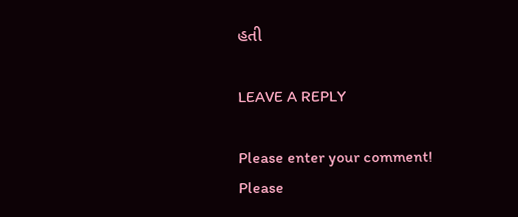હતી

LEAVE A REPLY

Please enter your comment!
Please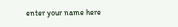enter your name here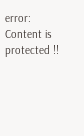error: Content is protected !!